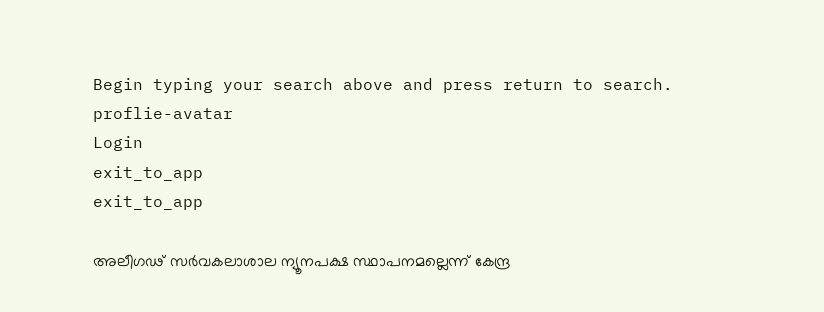Begin typing your search above and press return to search.
proflie-avatar
Login
exit_to_app
exit_to_app

അലീഗഢ് സര്‍വകലാശാല ന്യൂനപക്ഷ സ്ഥാപനമല്ലെന്ന് കേന്ദ്ര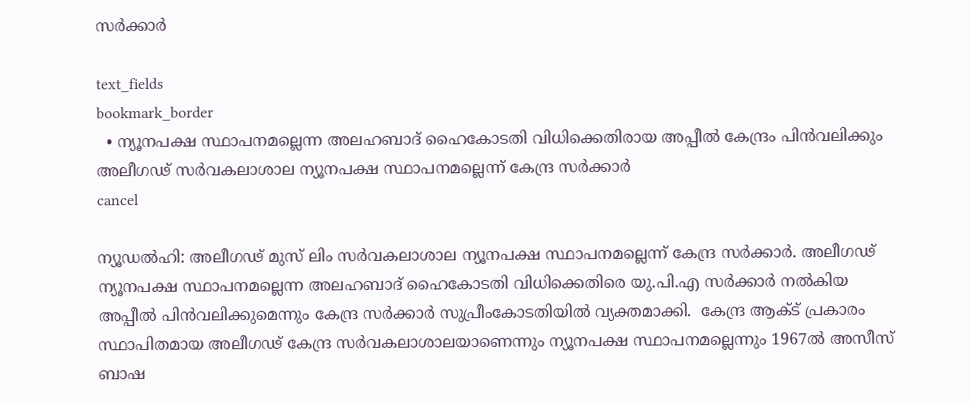സര്‍ക്കാര്‍

text_fields
bookmark_border
  • ന്യൂനപക്ഷ സ്ഥാപനമല്ലെന്ന അലഹബാദ് ഹൈകോടതി വിധിക്കെതിരായ അപ്പീല്‍ കേന്ദ്രം പിന്‍വലിക്കും
അലീഗഢ് സര്‍വകലാശാല ന്യൂനപക്ഷ സ്ഥാപനമല്ലെന്ന് കേന്ദ്ര സര്‍ക്കാര്‍
cancel

ന്യൂഡല്‍ഹി: അലീഗഢ് മുസ് ലിം സര്‍വകലാശാല ന്യൂനപക്ഷ സ്ഥാപനമല്ലെന്ന് കേന്ദ്ര സര്‍ക്കാര്‍. അലീഗഢ് ന്യൂനപക്ഷ സ്ഥാപനമല്ലെന്ന അലഹബാദ് ഹൈകോടതി വിധിക്കെതിരെ യു.പി.എ സര്‍ക്കാര്‍ നല്‍കിയ അപ്പീല്‍ പിന്‍വലിക്കുമെന്നും കേന്ദ്ര സര്‍ക്കാര്‍ സുപ്രീംകോടതിയില്‍ വ്യക്തമാക്കി.  കേന്ദ്ര ആക്ട് പ്രകാരം സ്ഥാപിതമായ അലീഗഢ് കേന്ദ്ര സര്‍വകലാശാലയാണെന്നും ന്യൂനപക്ഷ സ്ഥാപനമല്ലെന്നും 1967ല്‍ അസീസ് ബാഷ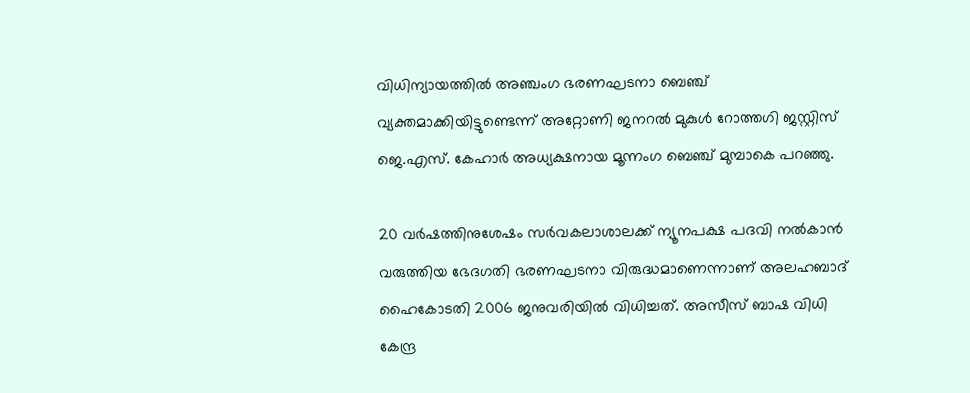വിധിന്യായത്തില്‍ അഞ്ചംഗ ഭരണഘടനാ ബെഞ്ച് വ്യക്തമാക്കിയിട്ടുണ്ടെന്ന് അറ്റോണി ജനറല്‍ മുകുള്‍ റോത്തഗി ജസ്റ്റിസ് ജെ.എസ്. കേഹാര്‍ അധ്യക്ഷനായ മൂന്നംഗ ബെഞ്ച് മുമ്പാകെ പറഞ്ഞു.

20 വര്‍ഷത്തിനുശേഷം സര്‍വകലാശാലക്ക് ന്യൂനപക്ഷ പദവി നല്‍കാന്‍ വരുത്തിയ ഭേദഗതി ഭരണഘടനാ വിരുദ്ധമാണെന്നാണ് അലഹബാദ് ഹൈകോടതി 2006 ജനുവരിയില്‍ വിധിച്ചത്. അസീസ് ബാഷ വിധി കേന്ദ്ര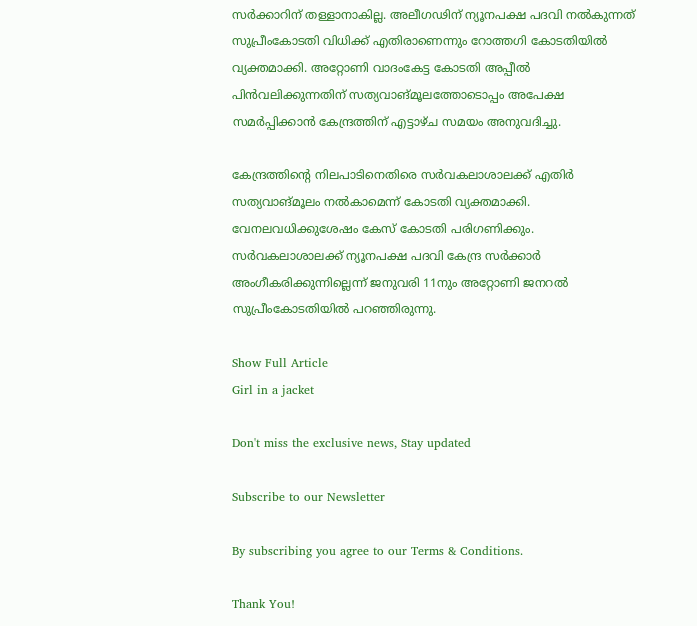സര്‍ക്കാറിന് തള്ളാനാകില്ല. അലീഗഢിന് ന്യൂനപക്ഷ പദവി നല്‍കുന്നത് സുപ്രീംകോടതി വിധിക്ക് എതിരാണെന്നും റോത്തഗി കോടതിയില്‍ വ്യക്തമാക്കി. അറ്റോണി വാദംകേട്ട കോടതി അപ്പീല്‍ പിന്‍വലിക്കുന്നതിന് സത്യവാങ്മൂലത്തോടൊപ്പം അപേക്ഷ സമര്‍പ്പിക്കാന്‍ കേന്ദ്രത്തിന് എട്ടാഴ്ച സമയം അനുവദിച്ചു.

കേന്ദ്രത്തിന്‍റെ നിലപാടിനെതിരെ സര്‍വകലാശാലക്ക് എതിര്‍ സത്യവാങ്മൂലം നല്‍കാമെന്ന് കോടതി വ്യക്തമാക്കി. വേനലവധിക്കുശേഷം കേസ് കോടതി പരിഗണിക്കും. സര്‍വകലാശാലക്ക് ന്യൂനപക്ഷ പദവി കേന്ദ്ര സര്‍ക്കാര്‍ അംഗീകരിക്കുന്നില്ലെന്ന് ജനുവരി 11നും അറ്റോണി ജനറല്‍ സുപ്രീംകോടതിയില്‍ പറഞ്ഞിരുന്നു.

Show Full Article
Girl in a jacket

Don't miss the exclusive news, Stay updated

Subscribe to our Newsletter

By subscribing you agree to our Terms & Conditions.

Thank You!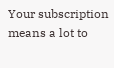Your subscription means a lot to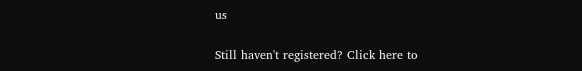us

Still haven't registered? Click here to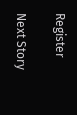Register

Next Story